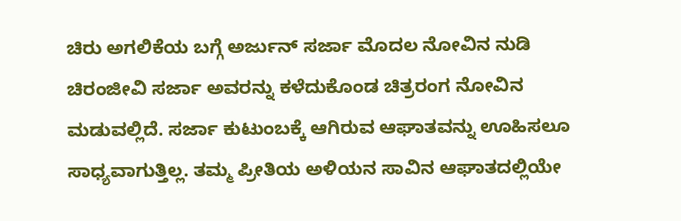ಚಿರು ಅಗಲಿಕೆಯ ಬಗ್ಗೆ ಅರ್ಜುನ್ ಸರ್ಜಾ ಮೊದಲ ನೋವಿನ ನುಡಿ
ಚಿರಂಜೀವಿ ಸರ್ಜಾ ಅವರನ್ನು ಕಳೆದುಕೊಂಡ ಚಿತ್ರರಂಗ ನೋವಿನ ಮಡುವಲ್ಲಿದೆ. ಸರ್ಜಾ ಕುಟುಂಬಕ್ಕೆ ಆಗಿರುವ ಆಘಾತವನ್ನು ಊಹಿಸಲೂ ಸಾಧ್ಯವಾಗುತ್ತಿಲ್ಲ. ತಮ್ಮ ಪ್ರೀತಿಯ ಅಳಿಯನ ಸಾವಿನ ಆಘಾತದಲ್ಲಿಯೇ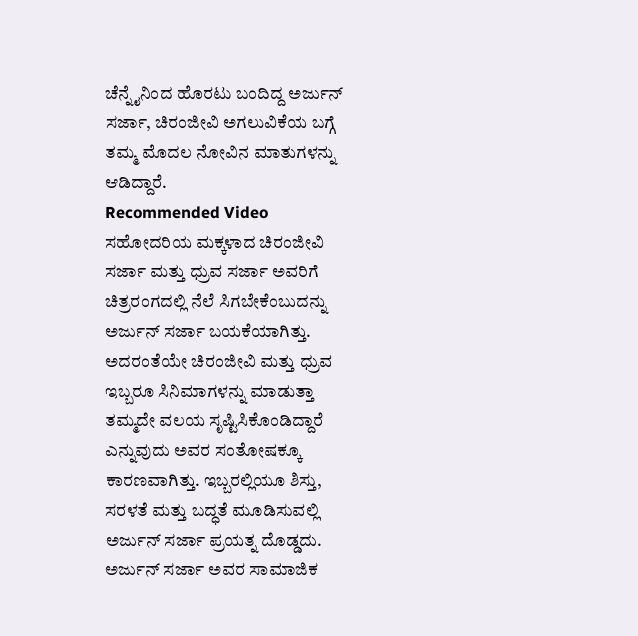ಚೆನ್ನೈನಿಂದ ಹೊರಟು ಬಂದಿದ್ದ ಅರ್ಜುನ್ ಸರ್ಜಾ, ಚಿರಂಜೀವಿ ಅಗಲುವಿಕೆಯ ಬಗ್ಗೆ ತಮ್ಮ ಮೊದಲ ನೋವಿನ ಮಾತುಗಳನ್ನು ಆಡಿದ್ದಾರೆ.
Recommended Video
ಸಹೋದರಿಯ ಮಕ್ಕಳಾದ ಚಿರಂಜೀವಿ ಸರ್ಜಾ ಮತ್ತು ಧ್ರುವ ಸರ್ಜಾ ಅವರಿಗೆ ಚಿತ್ರರಂಗದಲ್ಲಿ ನೆಲೆ ಸಿಗಬೇಕೆಂಬುದನ್ನು ಅರ್ಜುನ್ ಸರ್ಜಾ ಬಯಕೆಯಾಗಿತ್ತು. ಅದರಂತೆಯೇ ಚಿರಂಜೀವಿ ಮತ್ತು ಧ್ರುವ ಇಬ್ಬರೂ ಸಿನಿಮಾಗಳನ್ನು ಮಾಡುತ್ತಾ ತಮ್ಮದೇ ವಲಯ ಸೃಷ್ಟಿಸಿಕೊಂಡಿದ್ದಾರೆ ಎನ್ನುವುದು ಅವರ ಸಂತೋಷಕ್ಕೂ ಕಾರಣವಾಗಿತ್ತು. ಇಬ್ಬರಲ್ಲಿಯೂ ಶಿಸ್ತು, ಸರಳತೆ ಮತ್ತು ಬದ್ಧತೆ ಮೂಡಿಸುವಲ್ಲಿ ಅರ್ಜುನ್ ಸರ್ಜಾ ಪ್ರಯತ್ನ ದೊಡ್ಡದು. ಅರ್ಜುನ್ ಸರ್ಜಾ ಅವರ ಸಾಮಾಜಿಕ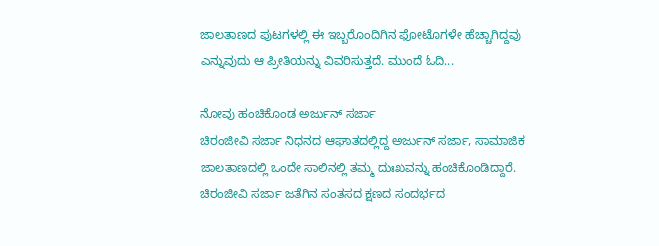ಜಾಲತಾಣದ ಪುಟಗಳಲ್ಲಿ ಈ ಇಬ್ಬರೊಂದಿಗಿನ ಫೋಟೊಗಳೇ ಹೆಚ್ಚಾಗಿದ್ದವು ಎನ್ನುವುದು ಆ ಪ್ರೀತಿಯನ್ನು ವಿವರಿಸುತ್ತದೆ. ಮುಂದೆ ಓದಿ...

ನೋವು ಹಂಚಿಕೊಂಡ ಅರ್ಜುನ್ ಸರ್ಜಾ
ಚಿರಂಜೀವಿ ಸರ್ಜಾ ನಿಧನದ ಆಘಾತದಲ್ಲಿದ್ದ ಅರ್ಜುನ್ ಸರ್ಜಾ, ಸಾಮಾಜಿಕ ಜಾಲತಾಣದಲ್ಲಿ ಒಂದೇ ಸಾಲಿನಲ್ಲಿ ತಮ್ಮ ದುಃಖವನ್ನು ಹಂಚಿಕೊಂಡಿದ್ದಾರೆ. ಚಿರಂಜೀವಿ ಸರ್ಜಾ ಜತೆಗಿನ ಸಂತಸದ ಕ್ಷಣದ ಸಂದರ್ಭದ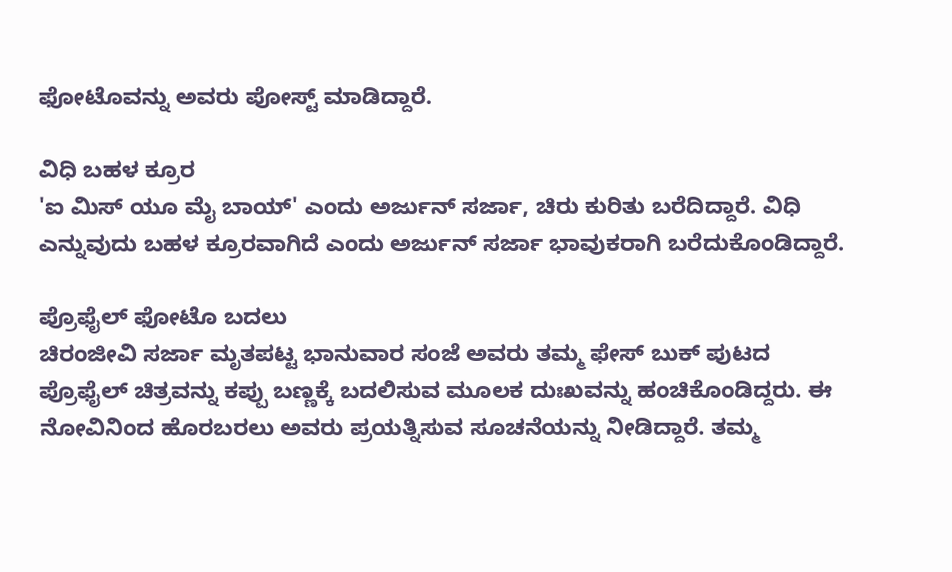ಫೋಟೊವನ್ನು ಅವರು ಪೋಸ್ಟ್ ಮಾಡಿದ್ದಾರೆ.

ವಿಧಿ ಬಹಳ ಕ್ರೂರ
'ಐ ಮಿಸ್ ಯೂ ಮೈ ಬಾಯ್' ಎಂದು ಅರ್ಜುನ್ ಸರ್ಜಾ, ಚಿರು ಕುರಿತು ಬರೆದಿದ್ದಾರೆ. ವಿಧಿ ಎನ್ನುವುದು ಬಹಳ ಕ್ರೂರವಾಗಿದೆ ಎಂದು ಅರ್ಜುನ್ ಸರ್ಜಾ ಭಾವುಕರಾಗಿ ಬರೆದುಕೊಂಡಿದ್ದಾರೆ.

ಪ್ರೊಫೈಲ್ ಫೋಟೊ ಬದಲು
ಚಿರಂಜೀವಿ ಸರ್ಜಾ ಮೃತಪಟ್ಟ ಭಾನುವಾರ ಸಂಜೆ ಅವರು ತಮ್ಮ ಫೇಸ್ ಬುಕ್ ಪುಟದ ಪ್ರೊಫೈಲ್ ಚಿತ್ರವನ್ನು ಕಪ್ಪು ಬಣ್ಣಕ್ಕೆ ಬದಲಿಸುವ ಮೂಲಕ ದುಃಖವನ್ನು ಹಂಚಿಕೊಂಡಿದ್ದರು. ಈ ನೋವಿನಿಂದ ಹೊರಬರಲು ಅವರು ಪ್ರಯತ್ನಿಸುವ ಸೂಚನೆಯನ್ನು ನೀಡಿದ್ದಾರೆ. ತಮ್ಮ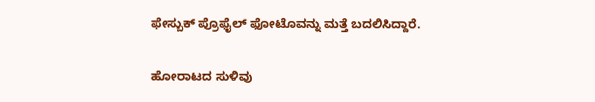ಫೇಸ್ಬುಕ್ ಪ್ರೊಫೈಲ್ ಫೋಟೊವನ್ನು ಮತ್ತೆ ಬದಲಿಸಿದ್ದಾರೆ.

ಹೋರಾಟದ ಸುಳಿವು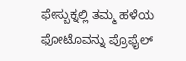ಫೇಸ್ಬುಕ್ನಲ್ಲಿ ತಮ್ಮ ಹಳೆಯ ಫೋಟೊವನ್ನು ಪ್ರೊಫೈಲ್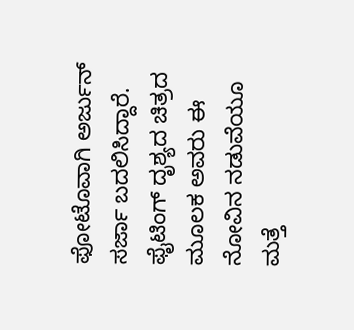ಫೋಟೊವಾಗಿ ಅರ್ಜುನ್ ಸರ್ಜಾ ಬದಲಿಸಿದ್ದಾರೆ. ಫೈಟಿಂಗ್ ದೃಶ್ಯದ ಚಿತ್ರದ ಮೂಲಕ ಅವರು ಈ ನೋವಿನ ನಡುವೆಯೂ ಮತ್ತೆ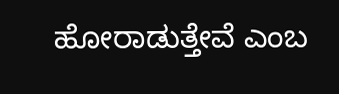ಹೋರಾಡುತ್ತೇವೆ ಎಂಬ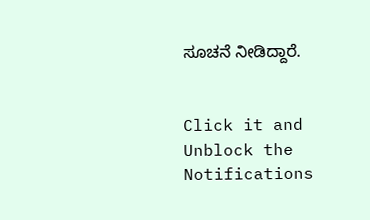ಸೂಚನೆ ನೀಡಿದ್ದಾರೆ.


Click it and Unblock the Notifications